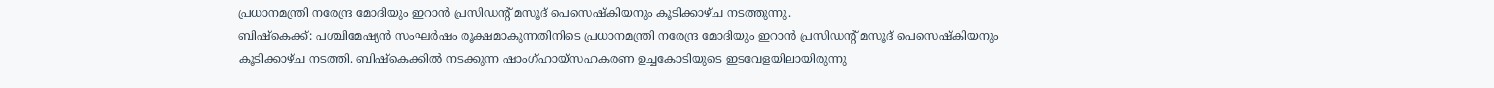പ്രധാനമന്ത്രി നരേന്ദ്ര മോദിയും ഇറാൻ പ്രസിഡന്റ് മസൂദ് പെസെഷ്കിയനും കൂടിക്കാഴ്ച നടത്തുന്നു.
ബിഷ്കെക്ക്: പശ്ചിമേഷ്യൻ സംഘർഷം രൂക്ഷമാകുന്നതിനിടെ പ്രധാനമന്ത്രി നരേന്ദ്ര മോദിയും ഇറാൻ പ്രസിഡന്റ് മസൂദ് പെസെഷ്കിയനും കൂടിക്കാഴ്ച നടത്തി. ബിഷ്കെക്കിൽ നടക്കുന്ന ഷാംഗ്ഹായ്സഹകരണ ഉച്ചകോടിയുടെ ഇടവേളയിലായിരുന്നു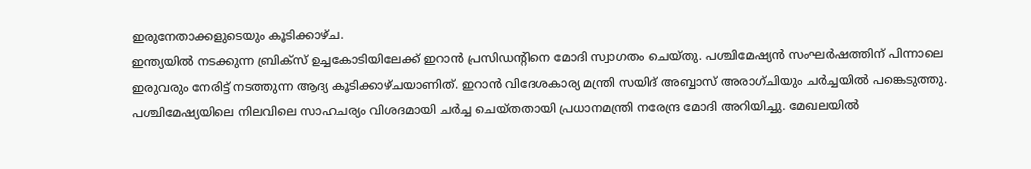ഇരുനേതാക്കളുടെയും കൂടിക്കാഴ്ച.
ഇന്ത്യയിൽ നടക്കുന്ന ബ്രിക്സ് ഉച്ചകോടിയിലേക്ക് ഇറാൻ പ്രസിഡന്റിനെ മോദി സ്വാഗതം ചെയ്തു. പശ്ചിമേഷ്യൻ സംഘർഷത്തിന് പിന്നാലെ ഇരുവരും നേരിട്ട് നടത്തുന്ന ആദ്യ കൂടിക്കാഴ്ചയാണിത്. ഇറാൻ വിദേശകാര്യ മന്ത്രി സയിദ് അബ്ബാസ് അരാഗ്ചിയും ചർച്ചയിൽ പങ്കെടുത്തു.
പശ്ചിമേഷ്യയിലെ നിലവിലെ സാഹചര്യം വിശദമായി ചർച്ച ചെയ്തതായി പ്രധാനമന്ത്രി നരേന്ദ്ര മോദി അറിയിച്ചു. മേഖലയിൽ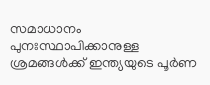സമാധാനം പുനഃസ്ഥാപിക്കാനുള്ള ശ്രമങ്ങൾക്ക് ഇന്ത്യയുടെ പൂർണ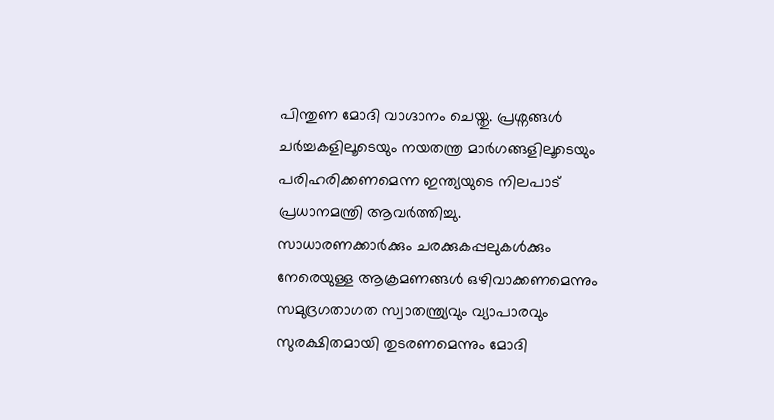പിന്തുണ മോദി വാഗ്ദാനം ചെയ്തു. പ്രശ്നങ്ങൾ ചർച്ചകളിലൂടെയും നയതന്ത്ര മാർഗങ്ങളിലൂടെയും പരിഹരിക്കണമെന്ന ഇന്ത്യയുടെ നിലപാട് പ്രധാനമന്ത്രി ആവർത്തിച്ചു.
സാധാരണക്കാർക്കും ചരക്കുകപ്പലുകൾക്കും നേരെയുള്ള ആക്രമണങ്ങൾ ഒഴിവാക്കണമെന്നും സമുദ്രഗതാഗത സ്വാതന്ത്ര്യവും വ്യാപാരവും സുരക്ഷിതമായി തുടരണമെന്നും മോദി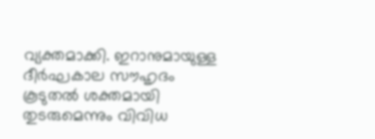വ്യക്തമാക്കി. ഇറാനുമായുള്ള ദീർഘകാല സൗഹൃദം കൂടുതൽ ശക്തമായി തുടരുമെന്നും വിവിധ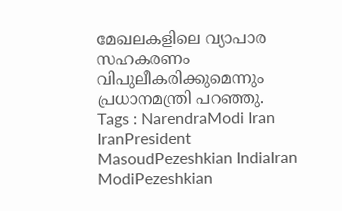മേഖലകളിലെ വ്യാപാര സഹകരണം വിപുലീകരിക്കുമെന്നും പ്രധാനമന്ത്രി പറഞ്ഞു.
Tags : NarendraModi Iran IranPresident MasoudPezeshkian IndiaIran ModiPezeshkian